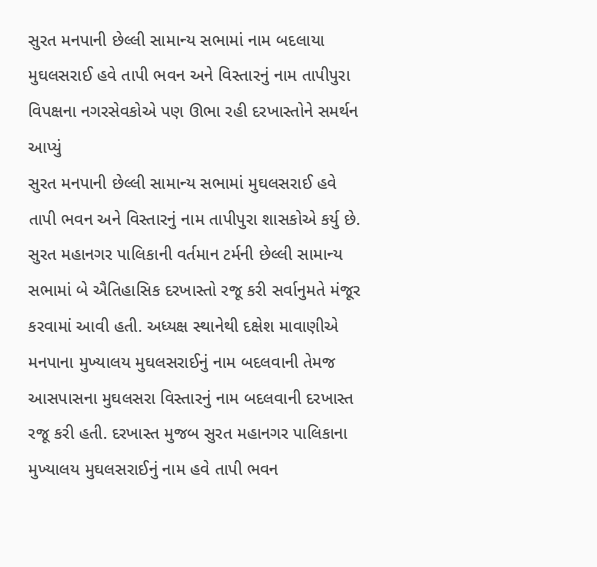સુરત મનપાની છેલ્લી સામાન્ય સભામાં નામ બદલાયા
મુઘલસરાઈ હવે તાપી ભવન અને વિસ્તારનું નામ તાપીપુરા
વિપક્ષના નગરસેવકોએ પણ ઊભા રહી દરખાસ્તોને સમર્થન આપ્યું
સુરત મનપાની છેલ્લી સામાન્ય સભામાં મુઘલસરાઈ હવે તાપી ભવન અને વિસ્તારનું નામ તાપીપુરા શાસકોએ કર્યુ છે.
સુરત મહાનગર પાલિકાની વર્તમાન ટર્મની છેલ્લી સામાન્ય સભામાં બે ઐતિહાસિક દરખાસ્તો રજૂ કરી સર્વાનુમતે મંજૂર કરવામાં આવી હતી. અધ્યક્ષ સ્થાનેથી દક્ષેશ માવાણીએ મનપાના મુખ્યાલય મુઘલસરાઈનું નામ બદલવાની તેમજ આસપાસના મુઘલસરા વિસ્તારનું નામ બદલવાની દરખાસ્ત રજૂ કરી હતી. દરખાસ્ત મુજબ સુરત મહાનગર પાલિકાના મુખ્યાલય મુઘલસરાઈનું નામ હવે તાપી ભવન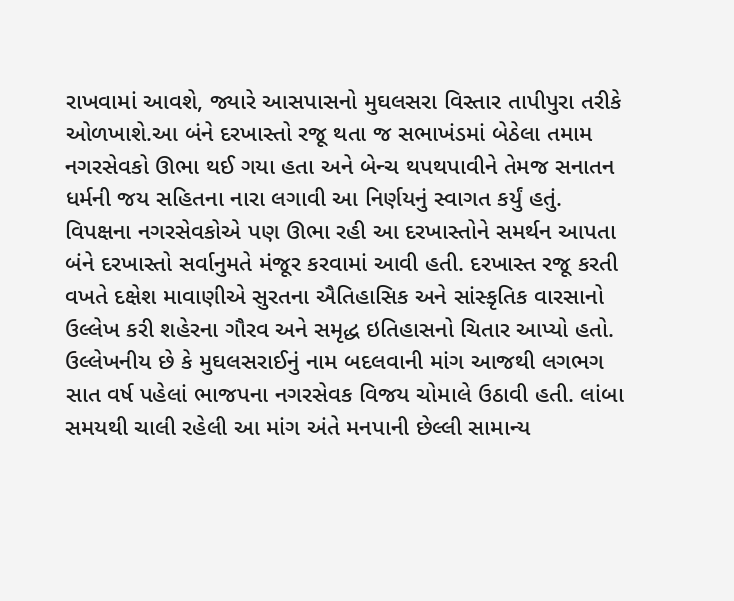રાખવામાં આવશે, જ્યારે આસપાસનો મુઘલસરા વિસ્તાર તાપીપુરા તરીકે ઓળખાશે.આ બંને દરખાસ્તો રજૂ થતા જ સભાખંડમાં બેઠેલા તમામ નગરસેવકો ઊભા થઈ ગયા હતા અને બેન્ચ થપથપાવીને તેમજ સનાતન ધર્મની જય સહિતના નારા લગાવી આ નિર્ણયનું સ્વાગત કર્યું હતું.
વિપક્ષના નગરસેવકોએ પણ ઊભા રહી આ દરખાસ્તોને સમર્થન આપતા બંને દરખાસ્તો સર્વાનુમતે મંજૂર કરવામાં આવી હતી. દરખાસ્ત રજૂ કરતી વખતે દક્ષેશ માવાણીએ સુરતના ઐતિહાસિક અને સાંસ્કૃતિક વારસાનો ઉલ્લેખ કરી શહેરના ગૌરવ અને સમૃદ્ધ ઇતિહાસનો ચિતાર આપ્યો હતો. ઉલ્લેખનીય છે કે મુઘલસરાઈનું નામ બદલવાની માંગ આજથી લગભગ સાત વર્ષ પહેલાં ભાજપના નગરસેવક વિજય ચોમાલે ઉઠાવી હતી. લાંબા સમયથી ચાલી રહેલી આ માંગ અંતે મનપાની છેલ્લી સામાન્ય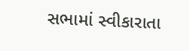સભામાં સ્વીકારાતા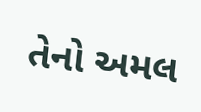તેનો અમલ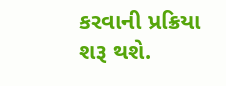કરવાની પ્રક્રિયા શરૂ થશે.